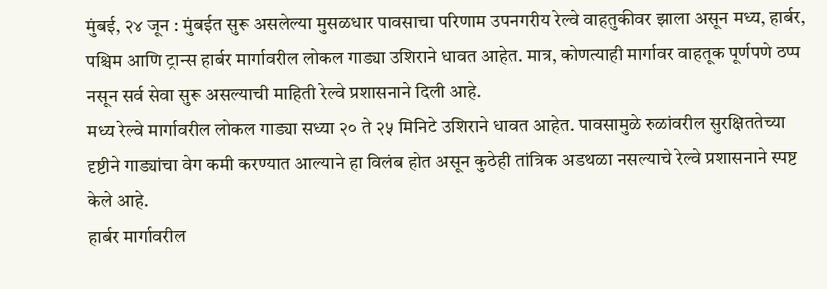मुंबई, २४ जून : मुंबईत सुरू असलेल्या मुसळधार पावसाचा परिणाम उपनगरीय रेल्वे वाहतुकीवर झाला असून मध्य, हार्बर, पश्चिम आणि ट्रान्स हार्बर मार्गावरील लोकल गाड्या उशिराने धावत आहेत. मात्र, कोणत्याही मार्गावर वाहतूक पूर्णपणे ठप्प नसून सर्व सेवा सुरू असल्याची माहिती रेल्वे प्रशासनाने दिली आहे.
मध्य रेल्वे मार्गावरील लोकल गाड्या सध्या २० ते २५ मिनिटे उशिराने धावत आहेत. पावसामुळे रुळांवरील सुरक्षिततेच्या दृष्टीने गाड्यांचा वेग कमी करण्यात आल्याने हा विलंब होत असून कुठेही तांत्रिक अडथळा नसल्याचे रेल्वे प्रशासनाने स्पष्ट केले आहे.
हार्बर मार्गावरील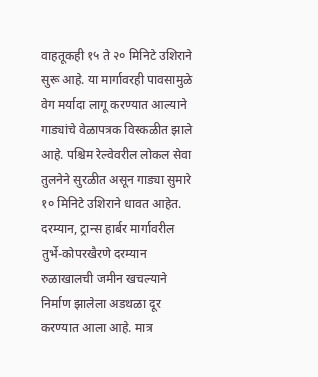वाहतूकही १५ ते २० मिनिटे उशिराने सुरू आहे. या मार्गावरही पावसामुळे वेग मर्यादा लागू करण्यात आल्याने गाड्यांचे वेळापत्रक विस्कळीत झाले आहे. पश्चिम रेल्वेवरील लोकल सेवा तुलनेने सुरळीत असून गाड्या सुमारे १० मिनिटे उशिराने धावत आहेत.
दरम्यान, ट्रान्स हार्बर मार्गावरील तुर्भे-कोपरखैरणे दरम्यान रुळाखालची जमीन खचल्याने निर्माण झालेला अडथळा दूर करण्यात आला आहे. मात्र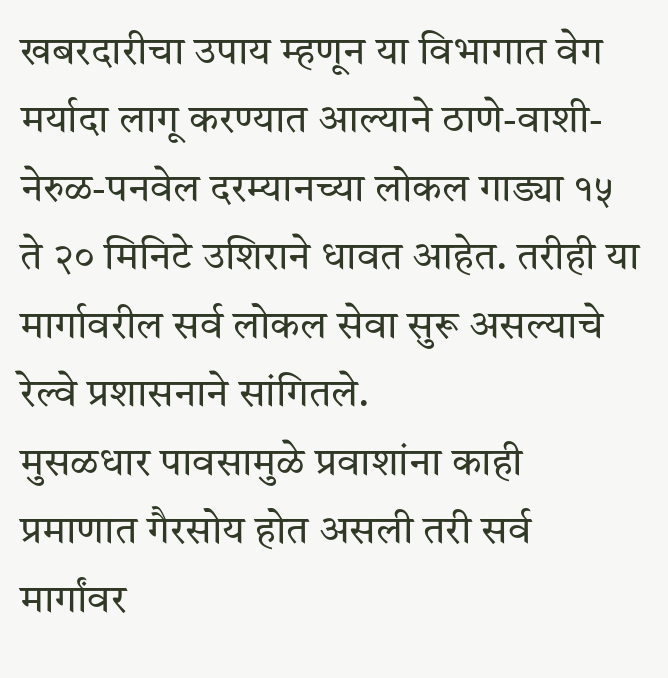खबरदारीचा उपाय म्हणून या विभागात वेग मर्यादा लागू करण्यात आल्याने ठाणे-वाशी-नेरुळ-पनवेल दरम्यानच्या लोकल गाड्या १५ ते २० मिनिटे उशिराने धावत आहेत. तरीही या मार्गावरील सर्व लोकल सेवा सुरू असल्याचे रेल्वे प्रशासनाने सांगितले.
मुसळधार पावसामुळे प्रवाशांना काही प्रमाणात गैरसोय होत असली तरी सर्व मार्गांवर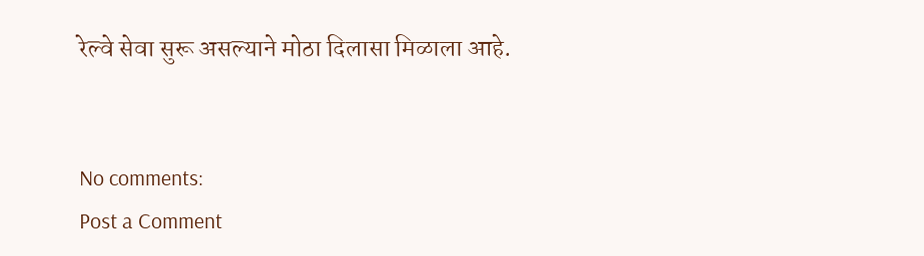रेल्वे सेवा सुरू असल्याने मोठा दिलासा मिळाला आहे.


No comments:
Post a Comment